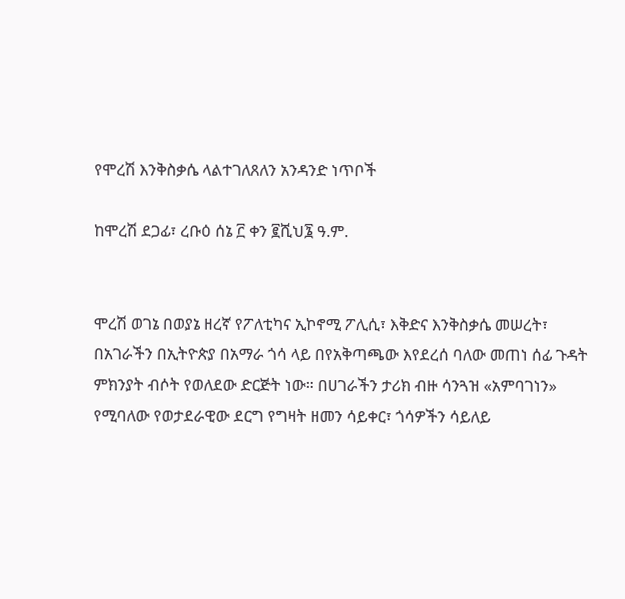የሞረሽ እንቅስቃሴ ላልተገለጸለን አንዳንድ ነጥቦች

ከሞረሽ ደጋፊ፣ ረቡዕ ሰኔ ፫ ቀን ፪ሺህ፮ ዓ.ም.


ሞረሽ ወገኔ በወያኔ ዘረኛ የፖለቲካና ኢኮኖሚ ፖሊሲ፣ እቅድና እንቅስቃሴ መሠረት፣ በአገራችን በኢትዮጵያ በአማራ ጎሳ ላይ በየአቅጣጫው እየደረሰ ባለው መጠነ ሰፊ ጉዳት ምክንያት ብሶት የወለደው ድርጅት ነው። በሀገራችን ታሪክ ብዙ ሳንጓዝ «አምባገነን» የሚባለው የወታደራዊው ደርግ የግዛት ዘመን ሳይቀር፣ ጎሳዎችን ሳይለይ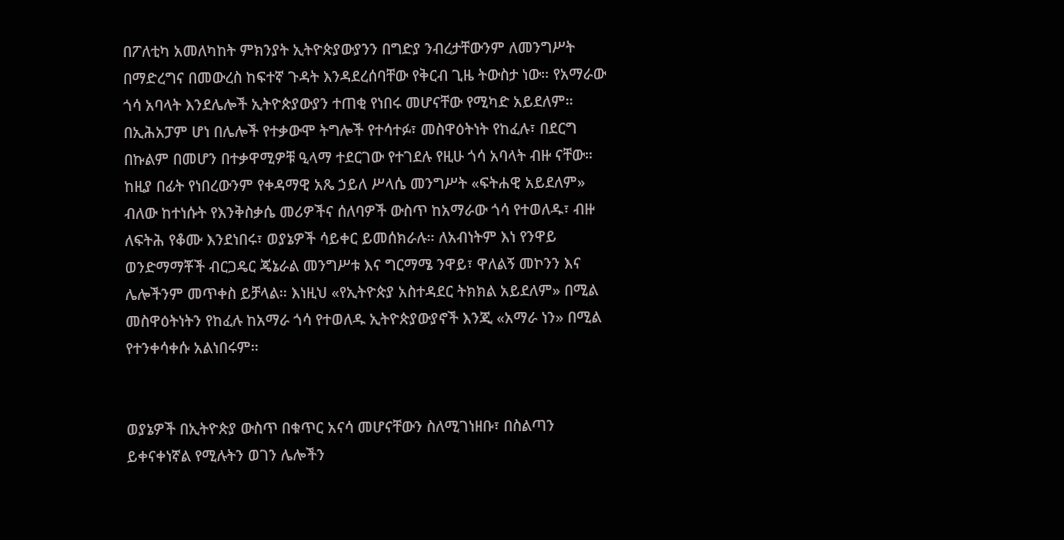በፖለቲካ አመለካከት ምክንያት ኢትዮጵያውያንን በግድያ ንብረታቸውንም ለመንግሥት በማድረግና በመውረስ ከፍተኛ ጉዳት እንዳደረሰባቸው የቅርብ ጊዜ ትውስታ ነው። የአማራው ጎሳ አባላት እንደሌሎች ኢትዮጵያውያን ተጠቂ የነበሩ መሆናቸው የሚካድ አይደለም። በኢሕአፓም ሆነ በሌሎች የተቃውሞ ትግሎች የተሳተፉ፣ መስዋዕትነት የከፈሉ፣ በደርግ በኩልም በመሆን በተቃዋሚዎቹ ዒላማ ተደርገው የተገደሉ የዚሁ ጎሳ አባላት ብዙ ናቸው። ከዚያ በፊት የነበረውንም የቀዳማዊ አጼ ኃይለ ሥላሴ መንግሥት «ፍትሐዊ አይደለም» ብለው ከተነሱት የእንቅስቃሴ መሪዎችና ሰለባዎች ውስጥ ከአማራው ጎሳ የተወለዱ፣ ብዙ ለፍትሕ የቆሙ እንደነበሩ፣ ወያኔዎች ሳይቀር ይመሰክራሉ። ለአብነትም እነ የንዋይ ወንድማማቾች ብርጋዴር ጄኔራል መንግሥቱ እና ግርማሜ ንዋይ፣ ዋለልኝ መኮንን እና ሌሎችንም መጥቀስ ይቻላል። እነዚህ «የኢትዮጵያ አስተዳደር ትክክል አይደለም» በሚል መስዋዕትነትን የከፈሉ ከአማራ ጎሳ የተወለዱ ኢትዮጵያውያኖች እንጂ «አማራ ነን» በሚል የተንቀሳቀሱ አልነበሩም።


ወያኔዎች በኢትዮጵያ ውስጥ በቁጥር አናሳ መሆናቸውን ስለሚገነዘቡ፣ በስልጣን ይቀናቀነኛል የሚሉትን ወገን ሌሎችን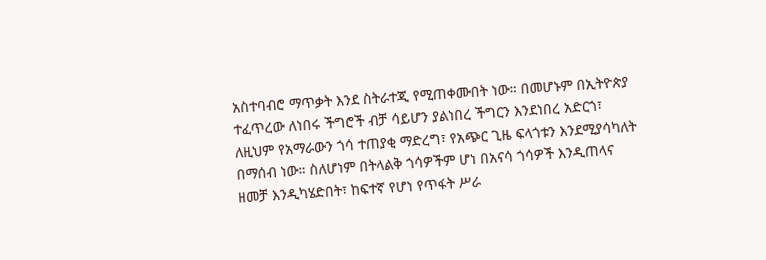አስተባብሮ ማጥቃት እንደ ስትራተጂ የሚጠቀሙበት ነው። በመሆኑም በኢትዮጵያ ተፈጥረው ለነበሩ ችግሮች ብቻ ሳይሆን ያልነበረ ችግርን እንደነበረ አድርጎ፣ ለዚህም የአማራውን ጎሳ ተጠያቂ ማድረግ፣ የአጭር ጊዜ ፍላጎቱን እንደሚያሳካለት በማሰብ ነው። ስለሆነም በትላልቅ ጎሳዎችም ሆነ በአናሳ ጎሳዎች እንዲጠላና ዘመቻ እንዲካሄድበት፣ ከፍተኛ የሆነ የጥፋት ሥራ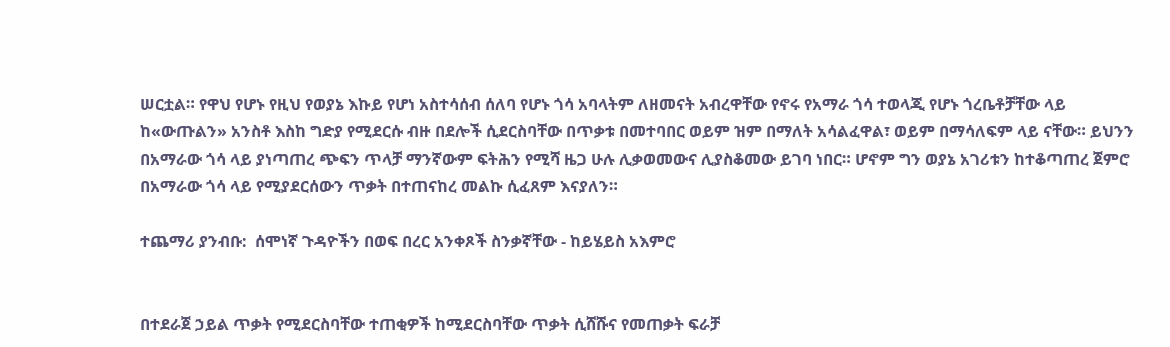ሠርቷል። የዋህ የሆኑ የዚህ የወያኔ እኩይ የሆነ አስተሳሰብ ሰለባ የሆኑ ጎሳ አባላትም ለዘመናት አብረዋቸው የኖሩ የአማራ ጎሳ ተወላጂ የሆኑ ጎረቤቶቻቸው ላይ ከ«ውጡልን» አንስቶ እስከ ግድያ የሚደርሱ ብዙ በደሎች ሲደርስባቸው በጥቃቱ በመተባበር ወይም ዝም በማለት አሳልፈዋል፣ ወይም በማሳለፍም ላይ ናቸው። ይህንን በአማራው ጎሳ ላይ ያነጣጠረ ጭፍን ጥላቻ ማንኛውም ፍትሕን የሚሻ ዜጋ ሁሉ ሊቃወመውና ሊያስቆመው ይገባ ነበር። ሆኖም ግን ወያኔ አገሪቱን ከተቆጣጠረ ጀምሮ በአማራው ጎሳ ላይ የሚያደርሰውን ጥቃት በተጠናከረ መልኩ ሲፈጸም እናያለን።

ተጨማሪ ያንብቡ:  ሰሞነኛ ጉዳዮችን በወፍ በረር አንቀጾች ስንቃኛቸው - ከይሄይስ አእምሮ


በተደራጀ ኃይል ጥቃት የሚደርስባቸው ተጠቂዎች ከሚደርስባቸው ጥቃት ሲሸሹና የመጠቃት ፍራቻ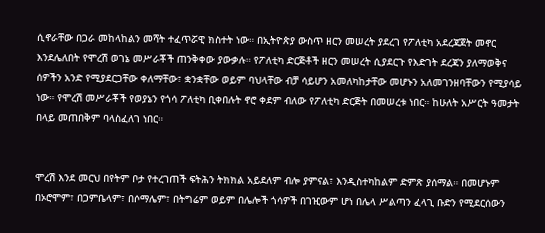ሲኖራቸው በጋራ መከላከልን መሻት ተፈጥሯዊ ክስተት ነው። በኢትዮጵያ ውስጥ ዘርን መሠረት ያደረገ የፖለቲካ አደረጃጀት መኖር እንደሌለበት የሞረሽ ወገኔ መሥራቾች ጠንቅቀው ያውቃሉ። የፖለቲካ ድርጅቶች ዘርን መሠረት ሲያደርጉ የእድገት ደረጃን ያለማወቅና ሰዎችን አንድ የሚያደርጋቸው ቀለማቸው፣ ቋንቋቸው ወይም ባህላቸው ብቻ ሳይሆን አመለካከታቸው መሆኑን አለመገንዘባቸውን የሚያሳይ ነው። የሞረሽ መሥራቾች የወያኔን የጎሳ ፖለቲካ ቢቀበሉት ኖሮ ቀደም ብለው የፖለቲካ ድርጅት በመሠረቱ ነበር። ከሁለት አሥርት ዓመታት በላይ መጠበቅም ባላስፈለገ ነበር።


ሞረሽ እንደ መርህ በየትም ቦታ የተረገጠች ፍትሕን ትክክል አይደለም ብሎ ያምናል፣ እንዲስተካከልም ድምጽ ያሰማል። በመሆኑም በኦሮሞም፣ በጋምቤላም፣ በሶማሌም፣ በትግሬም ወይም በሌሎች ጎሳዎች በገዢውም ሆነ በሌላ ሥልጣን ፈላጊ ቡድን የሚደርሰውን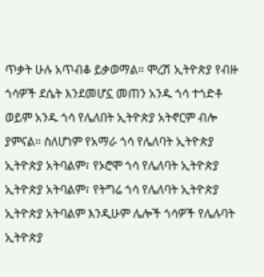ጥቃት ሁሉ አጥብቆ ይቃወማል። ሞረሽ ኢትዮጵያ የብዙ ጎሳዎች ደሴት እንደመሆኗ መጠን አንዱ ጎሳ ተጎድቶ ወይም አንዱ ጎሳ የሌለበት ኢትዮጵያ አትኖርም ብሎ ያምናል። ስለሆነም የአማራ ጎሳ የሌለባት ኢትዮጵያ ኢትዮጵያ አትባልም፣ የኦሮሞ ጎሳ የሌለባት ኢትዮጵያ ኢትዮጵያ አትባልም፣ የትግሬ ጎሳ የሌለባት ኢትዮጵያ ኢትዮጵያ አትባልም እንዲሁም ሌሎች ጎሳዎች የሌሉባት ኢትዮጵያ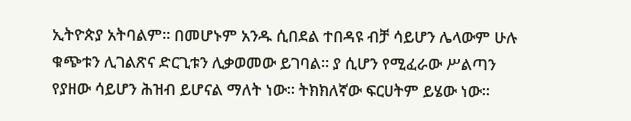ኢትዮጵያ አትባልም። በመሆኑም አንዱ ሲበደል ተበዳዩ ብቻ ሳይሆን ሌላውም ሁሉ ቁጭቱን ሊገልጽና ድርጊቱን ሊቃወመው ይገባል። ያ ሲሆን የሚፈራው ሥልጣን የያዘው ሳይሆን ሕዝብ ይሆናል ማለት ነው። ትክክለኛው ፍርሀትም ይሄው ነው።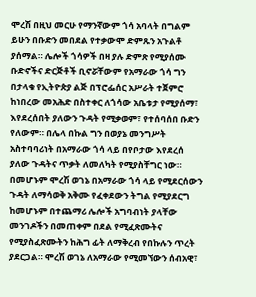ሞረሽ በዚህ መርሁ የማንኛውም ጎሳ አባላት በግልም ይሁን በቡድን መበደል የተቃውሞ ድምጹን አጉልቶ ያሰማል። ሌሎች ጎሳዎች በዛ ያሉ ድምጽ የሚያሰሙ ቡድኖችና ድርጅቶች ቢኖሯቸውም የአማራው ጎሳ ግን በታላቁ የኢትዮጵያ ልጅ በፕሮፌሰር አሥራት ተጀምሮ ከነበረው መአሕድ በስተቀር ለጎሳው አቤቱታ የሚያሰማ፣ እየደረሰበት ያለውን ጉዳት የሚቃወም፣ የተሰባሰበ ቡድን የለውም። በሌላ በኩል ግን በወያኔ መንግሥት አስተባባሪነት በአማራው ጎሳ ላይ በየቦታው እየደረሰ ያለው ጉዳትና ጥቃት ለመለካት የሚያስቸግር ነው። በመሆኑም ሞረሽ ወገኔ በአማራው ጎሳ ላይ የሚደርሰውን ጉዳት ለማሳወቅ አቅሙ የፈቀደውን ትግል የሚያደርግ ከመሆኑም በተጨማሪ ሌሎች አግባብነት ያላቸው መንገዶችን በመጠቀም በደል የሚፈጽሙትና የሚያስፈጽሙትን ከሕግ ፊት ለማቅረብ የበኩሉን ጥረት ያደርጋል። ሞረሽ ወገኔ ለአማራው የሚመኘውን ሰብአዊ፣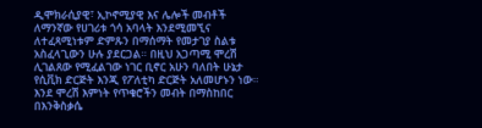ዲሞክራሲያዊ፣ ኢኮኖሚያዊ እና ሌሎች መብቶች ለማንኛው የሀገሪቱ ጎሳ አባላት እንደሚመኚና ለተፈጻሚነቱም ድምጹን በማሰማት የመታገያ ስልቱ አስፈላጊውን ሁሉ ያደርጋል። በዚህ አጋጣሚ ሞረሽ ሊገልጸው የሚፈልገው ነገር ቢኖር አሁን ባለበት ሁኔታ የሲቪክ ድርጅት እንጂ የፖለቲካ ድርጅት አለመሆኑን ነው። እንደ ሞረሽ እምነት የጥቁሮችን መብት በማስከበር በእንቅስቃሴ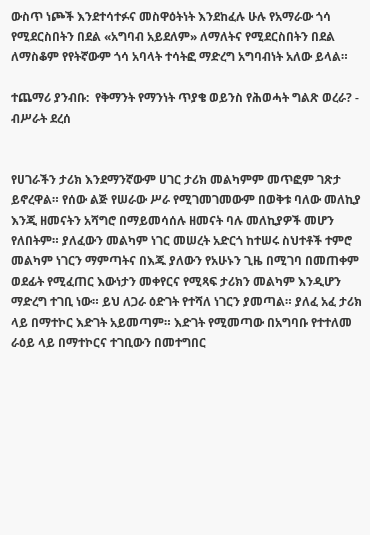ውስጥ ነጮች እንደተሳተፉና መስዋዕትነት እንደከፈሉ ሁሉ የአማራው ጎሳ የሚደርስበትን በደል «አግባብ አይደለም» ለማለትና የሚደርስበትን በደል ለማስቆም የየትኛውም ጎሳ አባላት ተሳትፎ ማድረግ አግባብነት አለው ይላል።

ተጨማሪ ያንብቡ:  የቅማንት የማንነት ጥያቄ ወይንስ የሕወሓት ግልጽ ወረራ? - ብሥራት ደረሰ


የሀገራችን ታሪክ እንደማንኛውም ሀገር ታሪክ መልካምም መጥፎም ገጽታ ይኖረዋል። የሰው ልጅ የሠራው ሥራ የሚገመገመውም በወቅቱ ባለው መለኪያ እንጂ ዘመናትን አሻግሮ በማይመሳሰሉ ዘመናት ባሉ መለኪያዎች መሆን የለበትም። ያለፈውን መልካም ነገር መሠረት አድርጎ ከተሠሩ ስህተቶች ተምሮ መልካም ነገርን ማምጣትና በእጁ ያለውን የአሁኑን ጊዜ በሚገባ በመጠቀም ወደፊት የሚፈጠር እውነታን መቀየርና የሚጻፍ ታሪክን መልካም እንዲሆን ማድረግ ተገቢ ነው። ይህ ለጋራ ዕድገት የተሻለ ነገርን ያመጣል። ያለፈ አፈ ታሪክ ላይ በማተኮር እድገት አይመጣም። እድገት የሚመጣው በአግባቡ የተተለመ ራዕይ ላይ በማተኮርና ተገቢውን በመተግበር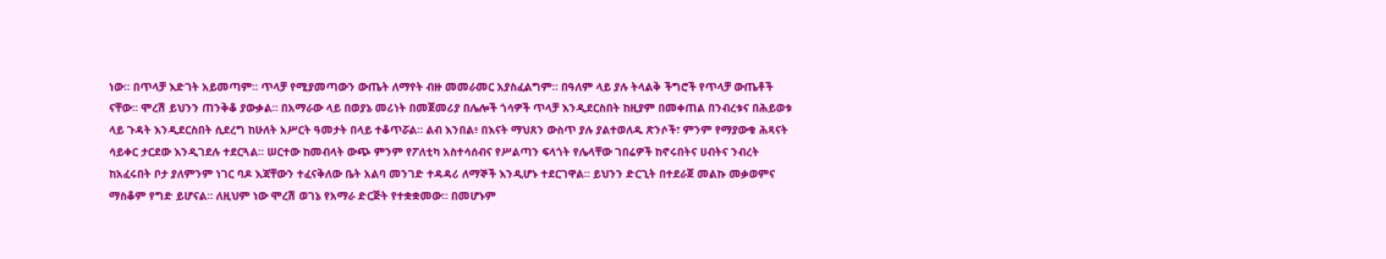ነው። በጥላቻ እድገት አይመጣም። ጥላቻ የሚያመጣውን ውጤት ለማየት ብዙ መመራመር አያስፈልግም። በዓለም ላይ ያሉ ትላልቅ ችግሮች የጥላቻ ውጤቶች ናቸው። ሞረሽ ይህንን ጠንቅቆ ያውቃል። በአማራው ላይ በወያኔ መሪነት በመጀመሪያ በሌሎች ጎሳዎች ጥላቻ እንዲደርስበት ከዚያም በመቀጠል በንብረቱና በሕይወቱ ላይ ጉዳት እንዲደርስበት ሲደረግ ከሁለት አሥርት ዓመታት በላይ ተቆጥሯል። ልብ እንበል፥ በእናት ማህጸን ውስጥ ያሉ ያልተወለዱ ጽንሶች፣ ምንም የማያውቁ ሕጻናት ሳይቀር ታርደው እንዲገደሉ ተደርጓል። ሠርተው ከመብላት ውጭ ምንም የፖለቲካ አስተሳሰብና የሥልጣን ፍላጎት የሌላቸው ገበሬዎች ከኖሩበትና ሀብትና ንብረት ከአፈሩበት ቦታ ያለምንም ነገር ባዶ እጃቸውን ተፈናቅለው ቤት አልባ መንገድ ተዳዳሪ ለማኞች እንዲሆኑ ተደርገዋል። ይህንን ድርጊት በተደራጀ መልኩ መቃወምና ማስቆም የግድ ይሆናል። ለዚህም ነው ሞረሽ ወገኔ የአማራ ድርጅት የተቋቋመው። በመሆኑም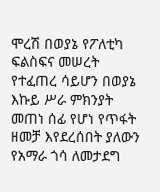ሞረሽ በወያኔ የፖለቲካ ፍልስፍና መሠረት የተፈጠረ ሳይሆን በወያኔ እኩይ ሥራ ምክንያት መጠነ ሰፊ የሆነ የጥፋት ዘመቻ እየደረሰበት ያለውን የአማራ ጎሳ ለመታደግ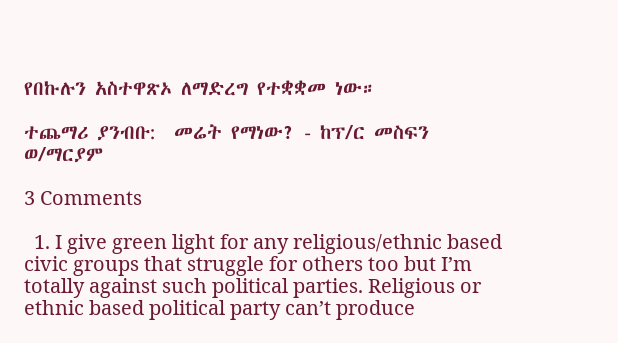የበኩሉን አስተዋጽኦ ለማድረግ የተቋቋመ ነው።

ተጨማሪ ያንብቡ:  መሬት የማነው? - ከፕ/ር መስፍን ወ/ማርያም

3 Comments

  1. I give green light for any religious/ethnic based civic groups that struggle for others too but I’m totally against such political parties. Religious or ethnic based political party can’t produce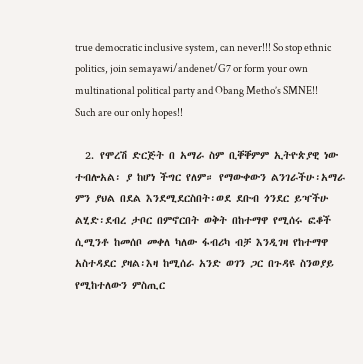true democratic inclusive system, can never!!! So stop ethnic politics, join semayawi/andenet/G7 or form your own multinational political party and Obang Metho’s SMNE!! Such are our only hopes!!

  2. የሞረሽ ድርጅት በ አማራ ስም ቢቐቐምም ኢትዮጵያዊ ነው ተብሎአል፡ ያ ከሆነ ችግር የለም። የማውቀውን ልንገራችሁ፡አማራ ምን ያህል በደል እንደሚደርስበት፡ወደ ደቡብ ጎንደር ይዣችሁ ልሂድ፡ደብረ ታቦር በምኖርበት ወቅት በከተማዋ የሚሰሩ ፎቆች ሲሚንቶ ከመሰቦ መቀለ ካለው ፋብሪካ ብቻ እንዲገዛ የከተማዋ አስተዳደር ያዛል፡እዛ ከሚሰራ አንድ ወገን ጋር በጉዳዩ ስንወያይ የሚከተለውን ምስጢር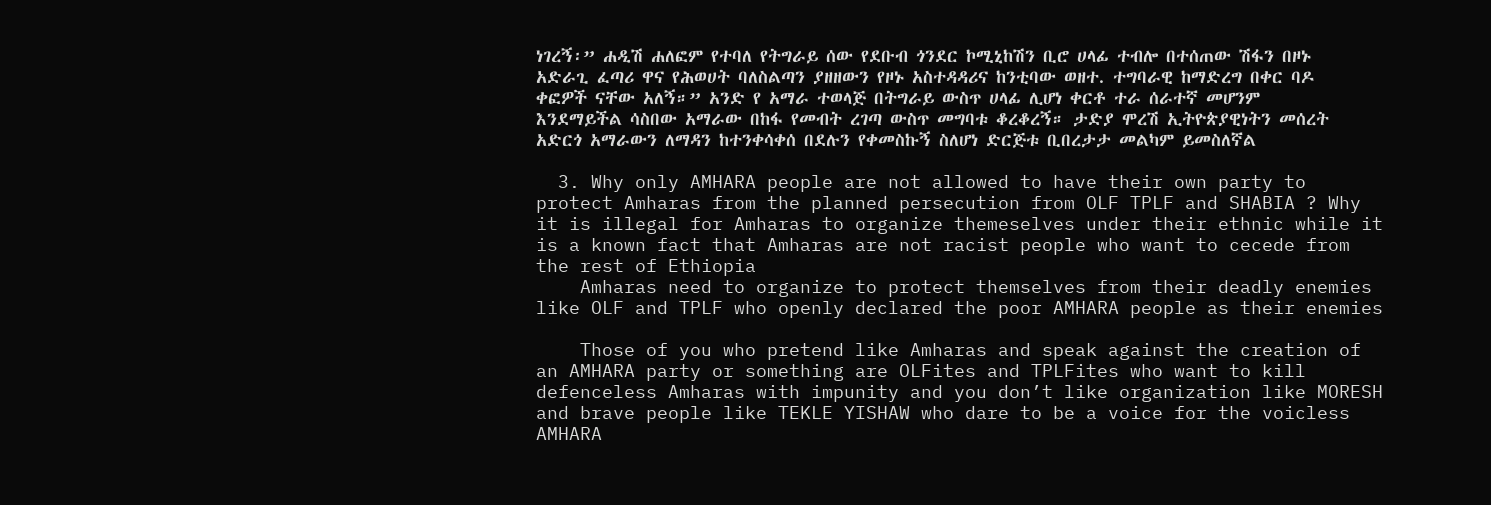ነገረኝ፡” ሐዲሽ ሐለፎም የተባለ የትግራይ ሰው የደቡብ ጎንደር ኮሚኒከሽን ቢሮ ሀላፊ ተብሎ በተሰጠው ሽፋን በዞኑ አድራጊ ፈጣሪ ዋና የሕወሀት ባለስልጣን ያዘዘውን የዞኑ አስተዳዳሪና ከንቲባው ወዘተ. ተግባራዊ ከማድረግ በቀር ባዶ ቀፎዎች ናቸው አለኝ።” አንድ የ አማራ ተወላጅ በትግራይ ውስጥ ሀላፊ ሊሆነ ቀርቶ ተራ ሰራተኛ መሆንም እንደማይችል ሳስበው አማራው በከፋ የመብት ረገጣ ውስጥ መግባቱ ቆረቆረኝ። ታድያ ሞረሽ ኢትዮጵያዊነትን መሰረት አድርጎ አማራውን ለማዳን ከተንቀሳቀሰ በደሉን የቀመስኩኝ ስለሆነ ድርጅቱ ቢበረታታ መልካም ይመስለኛል

  3. Why only AMHARA people are not allowed to have their own party to protect Amharas from the planned persecution from OLF TPLF and SHABIA ? Why it is illegal for Amharas to organize themeselves under their ethnic while it is a known fact that Amharas are not racist people who want to cecede from the rest of Ethiopia
    Amharas need to organize to protect themselves from their deadly enemies like OLF and TPLF who openly declared the poor AMHARA people as their enemies

    Those of you who pretend like Amharas and speak against the creation of an AMHARA party or something are OLFites and TPLFites who want to kill defenceless Amharas with impunity and you don’t like organization like MORESH and brave people like TEKLE YISHAW who dare to be a voice for the voicless AMHARA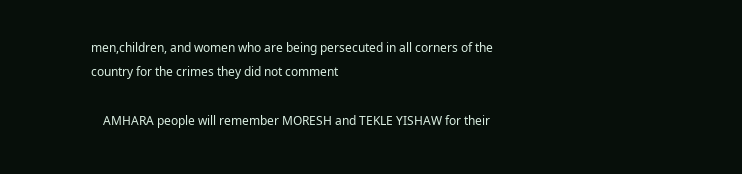men,children, and women who are being persecuted in all corners of the country for the crimes they did not comment

    AMHARA people will remember MORESH and TEKLE YISHAW for their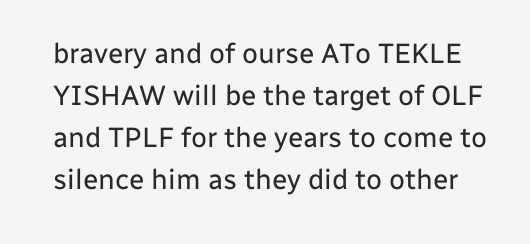bravery and of ourse ATo TEKLE YISHAW will be the target of OLF and TPLF for the years to come to silence him as they did to other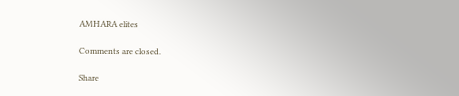AMHARA elites

Comments are closed.

Share